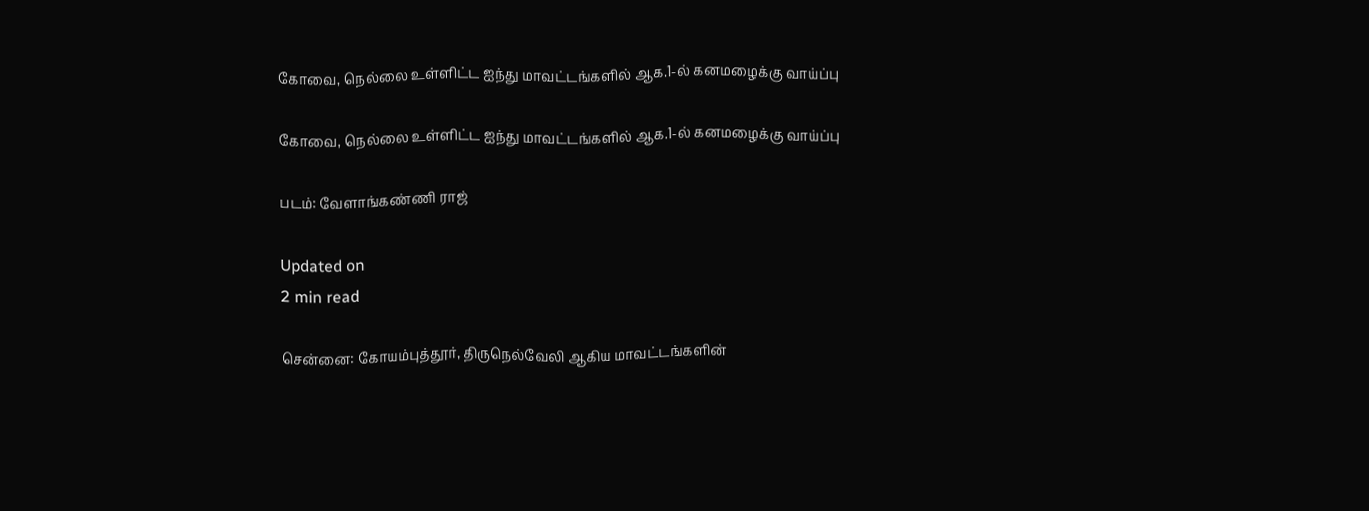கோவை, நெல்லை உள்ளிட்ட ஐந்து மாவட்டங்களில் ஆக.1-ல் கனமழைக்கு வாய்ப்பு

கோவை, நெல்லை உள்ளிட்ட ஐந்து மாவட்டங்களில் ஆக.1-ல் கனமழைக்கு வாய்ப்பு

படம்: வேளாங்கண்ணி ராஜ்

Updated on
2 min read

சென்னை: கோயம்புத்தூர், திருநெல்வேலி ஆகிய மாவட்டங்களின்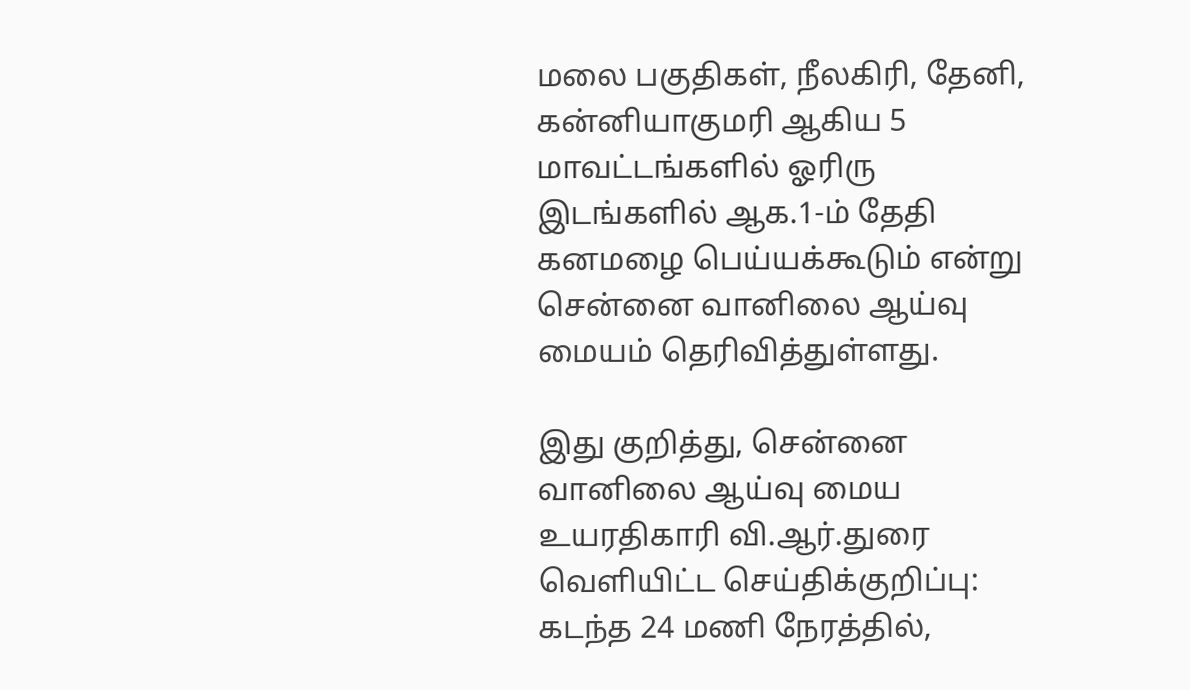மலை பகுதிகள், நீலகிரி, தேனி, கன்னியாகுமரி ஆகிய 5 மாவட்டங்களில் ஓரிரு இடங்களில் ஆக.1-ம் தேதி கனமழை பெய்யக்கூடும் என்று சென்னை வானிலை ஆய்வு மையம் தெரிவித்துள்ளது.

இது குறித்து, சென்னை வானிலை ஆய்வு மைய உயரதிகாரி வி.ஆர்.துரை வெளியிட்ட செய்திக்குறிப்பு: கடந்த 24 மணி நேரத்தில்,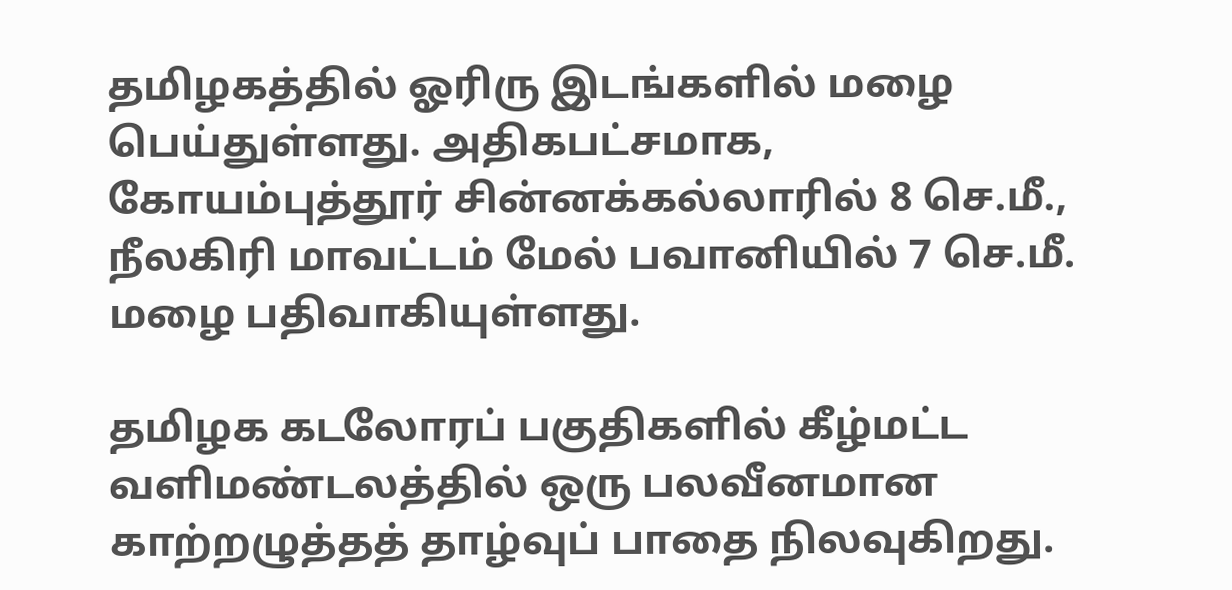தமிழகத்தில் ஓரிரு இடங்களில் மழை பெய்துள்ளது. அதிகபட்சமாக, கோயம்புத்தூர் சின்னக்கல்லாரில் 8 செ.மீ., நீலகிரி மாவட்டம் மேல் பவானியில் 7 செ.மீ. மழை பதிவாகியுள்ளது.

தமிழக கடலோரப் பகுதிகளில் கீழ்மட்ட வளிமண்டலத்தில் ஒரு பலவீனமான காற்றழுத்தத் தாழ்வுப் பாதை நிலவுகிறது.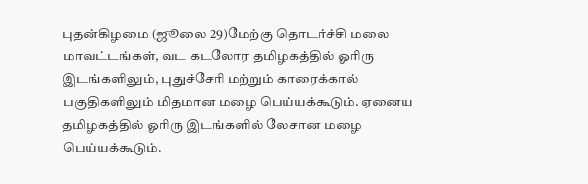புதன்கிழமை (ஜூலை 29)மேற்கு தொடர்ச்சி மலை மாவட்டங்கள், வட கடலோர தமிழகத்தில் ஓரிரு இடங்களிலும், புதுச்சேரி மற்றும் காரைக்கால் பகுதிகளிலும் மிதமான மழை பெய்யக்கூடும். ஏனைய தமிழகத்தில் ஓரிரு இடங்களில் லேசான மழை பெய்யக்கூடும்.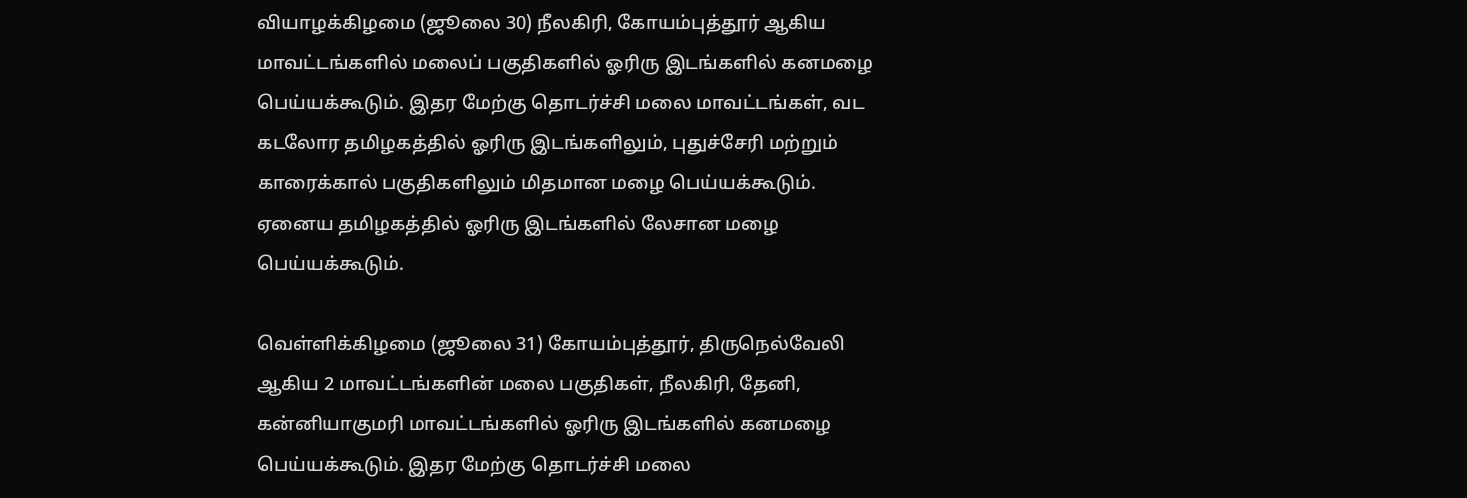வியாழக்கிழமை (ஜூலை 30) நீலகிரி, கோயம்புத்தூர் ஆகிய மாவட்டங்களில் மலைப் பகுதிகளில் ஓரிரு இடங்களில் கனமழை பெய்யக்கூடும். இதர மேற்கு தொடர்ச்சி மலை மாவட்டங்கள், வட கடலோர தமிழகத்தில் ஓரிரு இடங்களிலும், புதுச்சேரி மற்றும் காரைக்கால் பகுதிகளிலும் மிதமான மழை பெய்யக்கூடும். ஏனைய தமிழகத்தில் ஓரிரு இடங்களில் லேசான மழை பெய்யக்கூடும்.

வெள்ளிக்கிழமை (ஜூலை 31) கோயம்புத்தூர், திருநெல்வேலி ஆகிய 2 மாவட்டங்களின் மலை பகுதிகள், நீலகிரி, தேனி, கன்னியாகுமரி மாவட்டங்களில் ஓரிரு இடங்களில் கனமழை பெய்யக்கூடும். இதர மேற்கு தொடர்ச்சி மலை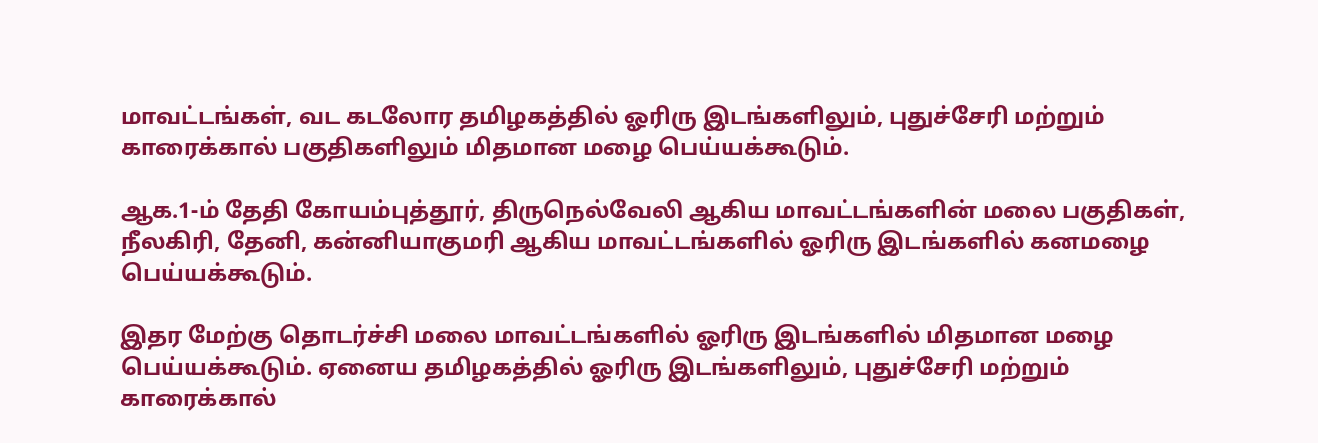மாவட்டங்கள், வட கடலோர தமிழகத்தில் ஓரிரு இடங்களிலும், புதுச்சேரி மற்றும் காரைக்கால் பகுதிகளிலும் மிதமான மழை பெய்யக்கூடும்.

ஆக.1-ம் தேதி கோயம்புத்தூர், திருநெல்வேலி ஆகிய மாவட்டங்களின் மலை பகுதிகள், நீலகிரி, தேனி, கன்னியாகுமரி ஆகிய மாவட்டங்களில் ஓரிரு இடங்களில் கனமழை பெய்யக்கூடும்.

இதர மேற்கு தொடர்ச்சி மலை மாவட்டங்களில் ஓரிரு இடங்களில் மிதமான மழை பெய்யக்கூடும். ஏனைய தமிழகத்தில் ஓரிரு இடங்களிலும், புதுச்சேரி மற்றும் காரைக்கால்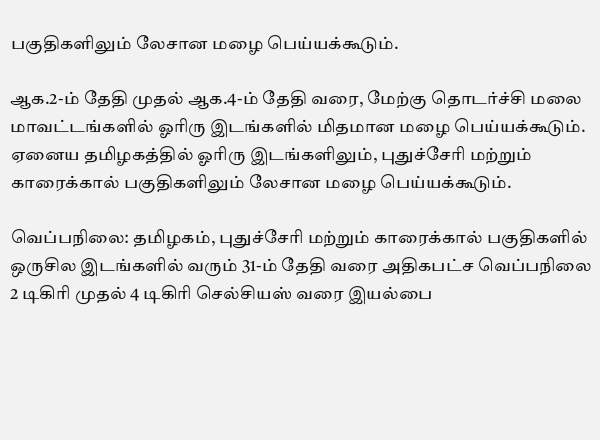பகுதிகளிலும் லேசான மழை பெய்யக்கூடும்.

ஆக.2-ம் தேதி முதல் ஆக.4-ம் தேதி வரை, மேற்கு தொடர்ச்சி மலை மாவட்டங்களில் ஓரிரு இடங்களில் மிதமான மழை பெய்யக்கூடும். ஏனைய தமிழகத்தில் ஓரிரு இடங்களிலும், புதுச்சேரி மற்றும் காரைக்கால் பகுதிகளிலும் லேசான மழை பெய்யக்கூடும்.

வெப்பநிலை: தமிழகம், புதுச்சேரி மற்றும் காரைக்கால் பகுதிகளில் ஒருசில இடங்களில் வரும் 31-ம் தேதி வரை அதிகபட்ச வெப்பநிலை 2 டிகிரி முதல் 4 டிகிரி செல்சியஸ் வரை இயல்பை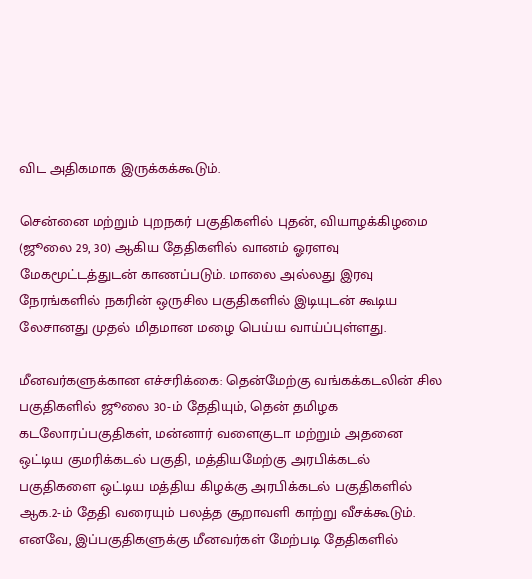விட அதிகமாக இருக்கக்கூடும்.

சென்னை மற்றும் புறநகர் பகுதிகளில் புதன், வியாழக்கிழமை (ஜூலை 29, 30) ஆகிய தேதிகளில் வானம் ஓரளவு மேகமூட்டத்துடன் காணப்படும். மாலை அல்லது இரவு நேரங்களில் நகரின் ஒருசில பகுதிகளில் இடியுடன் கூடிய லேசானது முதல் மிதமான மழை பெய்ய வாய்ப்புள்ளது.

மீனவர்களுக்கான எச்சரிக்கை: தென்மேற்கு வங்கக்கடலின் சில பகுதிகளில் ஜூலை 30-ம் தேதியும், தென் தமிழக கடலோரப்பகுதிகள், மன்னார் வளைகுடா மற்றும் அதனை ஒட்டிய குமரிக்கடல் பகுதி, மத்தியமேற்கு அரபிக்கடல் பகுதிகளை ஒட்டிய மத்திய கிழக்கு அரபிக்கடல் பகுதிகளில் ஆக.2-ம் தேதி வரையும் பலத்த சூறாவளி காற்று வீசக்கூடும். எனவே, இப்பகுதிகளுக்கு மீனவர்கள் மேற்படி தேதிகளில்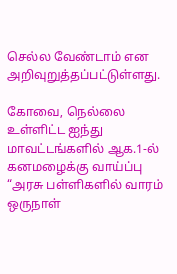செல்ல வேண்டாம் என அறிவுறுத்தப்பட்டுள்ளது.

கோவை, நெல்லை உள்ளிட்ட ஐந்து மாவட்டங்களில் ஆக.1-ல் கனமழைக்கு வாய்ப்பு
“அரசு பள்ளிகளில் வாரம் ஒருநாள்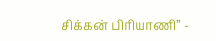சிக்கன் பிரியாணி” -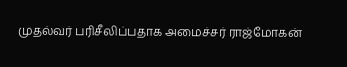முதல்வர் பரிசீலிப்பதாக அமைச்சர் ராஜ்மோகன்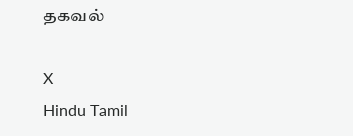தகவல்

X
Hindu Tamil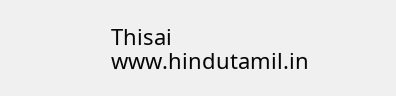Thisai
www.hindutamil.in